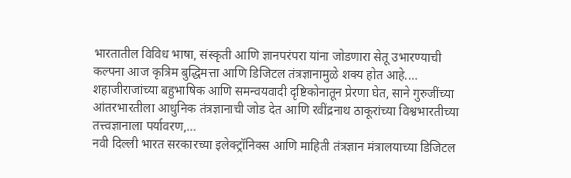भारतातील विविध भाषा, संस्कृती आणि ज्ञानपरंपरा यांना जोडणारा सेतू उभारण्याची कल्पना आज कृत्रिम बुद्धिमत्ता आणि डिजिटल तंत्रज्ञानामुळे शक्य होत आहे.…
शहाजीराजांच्या बहुभाषिक आणि समन्वयवादी दृष्टिकोनातून प्रेरणा घेत, साने गुरुजींच्या आंतरभारतीला आधुनिक तंत्रज्ञानाची जोड देत आणि रवींद्रनाथ ठाकूरांच्या विश्वभारतीच्या तत्त्वज्ञानाला पर्यावरण,…
नवी दिल्ली भारत सरकारच्या इलेक्ट्रॉनिक्स आणि माहिती तंत्रज्ञान मंत्रालयाच्या डिजिटल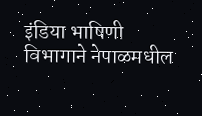इंडिया भाषिणी विभागाने नेपाळमधील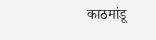काठमांडू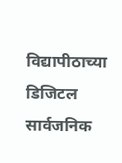विद्यापीठाच्या डिजिटल सार्वजनिक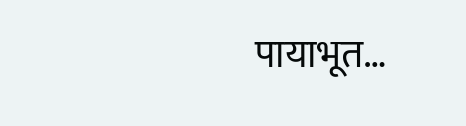पायाभूत…